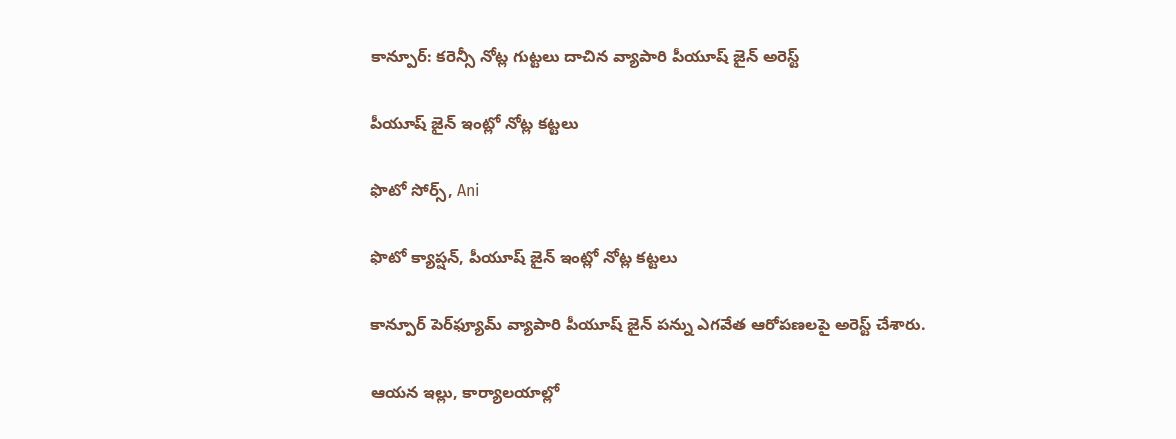కాన్పూర్: కరెన్సీ నోట్ల గుట్టలు దాచిన వ్యాపారి పీయూష్ జైన్ అరెస్ట్

పీయూష్ జైన్ ఇంట్లో నోట్ల కట్టలు

ఫొటో సోర్స్, Ani

ఫొటో క్యాప్షన్, పీయూష్ జైన్ ఇంట్లో నోట్ల కట్టలు

కాన్పూర్‌ పెర్‌ఫ్యూమ్ వ్యాపారి పీయూష్ జైన్ పన్ను ఎగవేత ఆరోపణలపై అరెస్ట్ చేశారు.

ఆయన ఇల్లు, కార్యాలయాల్లో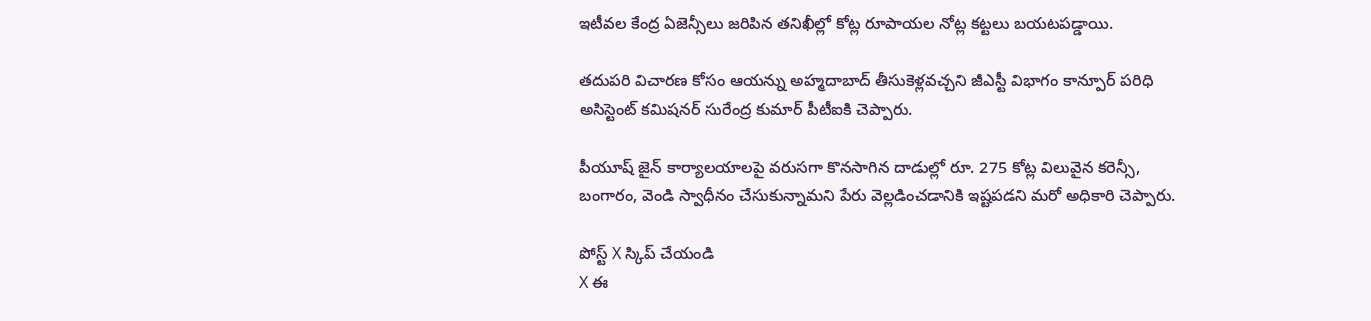ఇటీవల కేంద్ర ఏజెన్సీలు జరిపిన తనిఖీల్లో కోట్ల రూపాయల నోట్ల కట్టలు బయటపడ్డాయి.

తదుపరి విచారణ కోసం ఆయన్ను అహ్మదాబాద్ తీసుకెళ్లవచ్చని జీఎస్టీ విభాగం కాన్పూర్ పరిధి అసిస్టెంట్ కమిషనర్ సురేంద్ర కుమార్ పీటీఐకి చెప్పారు.

పీయూష్ జైన్ కార్యాలయాలపై వరుసగా కొనసాగిన దాడుల్లో రూ. 275 కోట్ల విలువైన కరెన్సీ, బంగారం, వెండి స్వాధీనం చేసుకున్నామని పేరు వెల్లడించడానికి ఇష్టపడని మరో అధికారి చెప్పారు.

పోస్ట్‌ X స్కిప్ చేయండి
X ఈ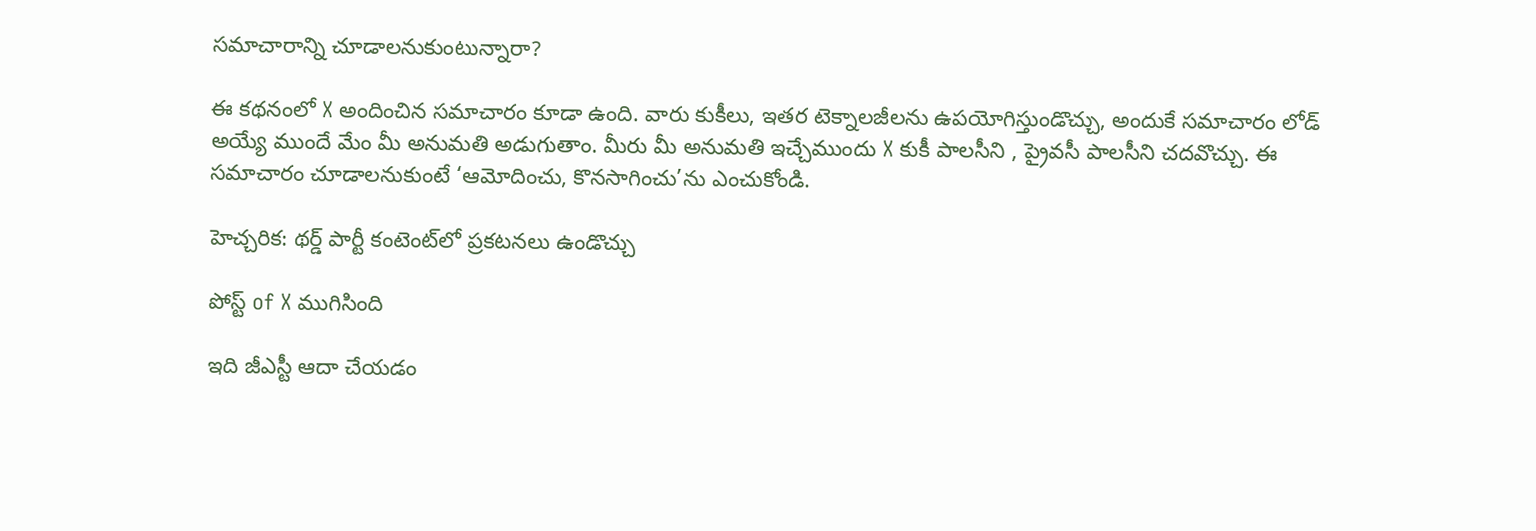సమాచారాన్ని చూడాలనుకుంటున్నారా?

ఈ కథనంలో X అందించిన సమాచారం కూడా ఉంది. వారు కుకీలు, ఇతర టెక్నాలజీలను ఉపయోగిస్తుండొచ్చు, అందుకే సమాచారం లోడ్ అయ్యే ముందే మేం మీ అనుమతి అడుగుతాం. మీరు మీ అనుమతి ఇచ్చేముందు X కుకీ పాలసీని , ప్రైవసీ పాలసీని చదవొచ్చు. ఈ సమాచారం చూడాలనుకుంటే ‘ఆమోదించు, కొనసాగించు’ను ఎంచుకోండి.

హెచ్చరిక: థర్డ్ పార్టీ కంటెంట్‌లో ప్రకటనలు ఉండొచ్చు

పోస్ట్ of X ముగిసింది

ఇది జీఎస్టీ ఆదా చేయడం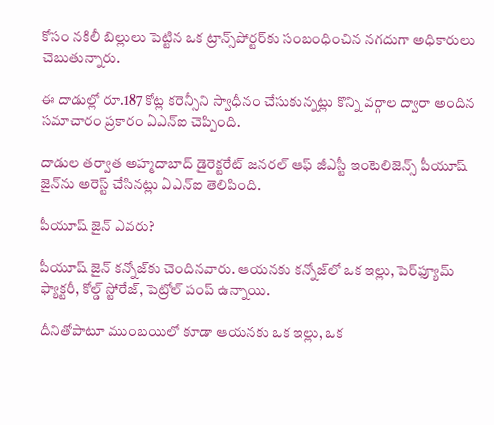కోసం నకిలీ బిల్లులు పెట్టిన ఒక ట్రాన్స్‌పోర్టర్‌కు సంబంధించిన నగదుగా అధికారులు చెబుతున్నారు.

ఈ దాడుల్లో రూ.187 కోట్ల కరెన్సీని స్వాధీనం చేసుకున్నట్లు కొన్ని వర్గాల ద్వారా అందిన సమాచారం ప్రకారం ఏఎన్ఐ చెప్పింది.

దాడుల తర్వాత అహ్మదాబాద్‌ డైరెక్టరేట్ జనరల్ ఆఫ్ జీఎస్టీ ఇంటెలిజెన్స్ పీయూష్ జైన్‌ను అరెస్ట్ చేసినట్లు ఏఎన్ఐ తెలిపింది.

పీయూష్ జైన్ ఎవరు?

పీయూష్ జైన్ కన్నోజ్‌కు చెందినవారు. ఆయనకు కన్నోజ్‌లో ఒక ఇల్లు, పెర్‌ఫ్యూమ్ ఫ్యాక్టరీ, కోల్డ్ స్టోరేజ్, పెట్రోల్ పంప్ ఉన్నాయి.

దీనితోపాటూ ముంబయిలో కూడా ఆయనకు ఒక ఇల్లు, ఒక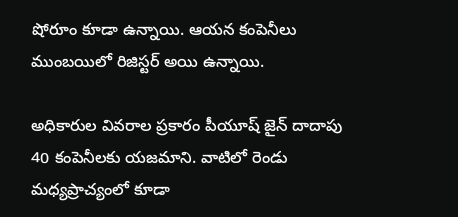షోరూం కూడా ఉన్నాయి. ఆయన కంపెనీలు ముంబయిలో రిజిస్టర్ అయి ఉన్నాయి.

అధికారుల వివరాల ప్రకారం పీయూష్ జైన్ దాదాపు 40 కంపెనీలకు యజమాని. వాటిలో రెండు మధ్యప్రాచ్యంలో కూడా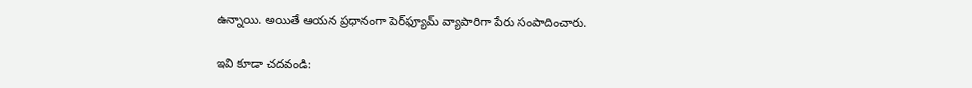ఉన్నాయి. అయితే ఆయన ప్రధానంగా పెర్‌ఫ్యూమ్ వ్యాపారిగా పేరు సంపాదించారు.

ఇవి కూడా చదవండి: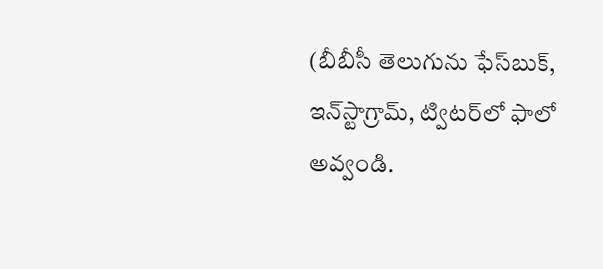(బీబీసీ తెలుగును ఫేస్‌బుక్, ఇన్‌స్టాగ్రామ్‌, ట్విటర్‌లో ఫాలో అవ్వండి.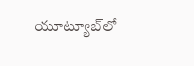యూట్యూబ్‌లో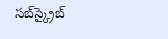సబ్‌స్క్రైబ్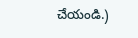చేయండి.)